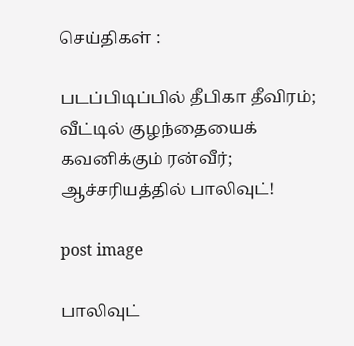செய்திகள் :

படப்பிடிப்பில் தீபிகா தீவிரம்; வீட்டில் குழந்தையைக் கவனிக்கும் ரன்வீர்; ஆச்சரியத்தில் பாலிவுட்!

post image

பாலிவுட்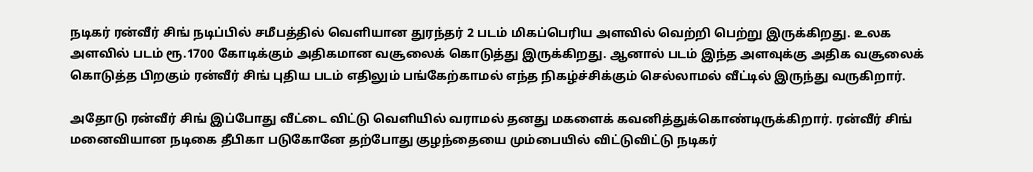நடிகர் ரன்வீர் சிங் நடிப்பில் சமீபத்தில் வெளியான துரந்தர் 2 படம் மிகப்பெரிய அளவில் வெற்றி பெற்று இருக்கிறது. உலக அளவில் படம் ரூ.1700 கோடிக்கும் அதிகமான வசூலைக் கொடுத்து இருக்கிறது. ஆனால் படம் இந்த அளவுக்கு அதிக வசூலைக் கொடுத்த பிறகும் ரன்வீர் சிங் புதிய படம் எதிலும் பங்கேற்காமல் எந்த நிகழ்ச்சிக்கும் செல்லாமல் வீட்டில் இருந்து வருகிறார்.

அதோடு ரன்வீர் சிங் இப்போது வீட்டை விட்டு வெளியில் வராமல் தனது மகளைக் கவனித்துக்கொண்டிருக்கிறார். ரன்வீர் சிங் மனைவியான நடிகை தீபிகா படுகோனே தற்போது குழந்தையை மும்பையில் விட்டுவிட்டு நடிகர்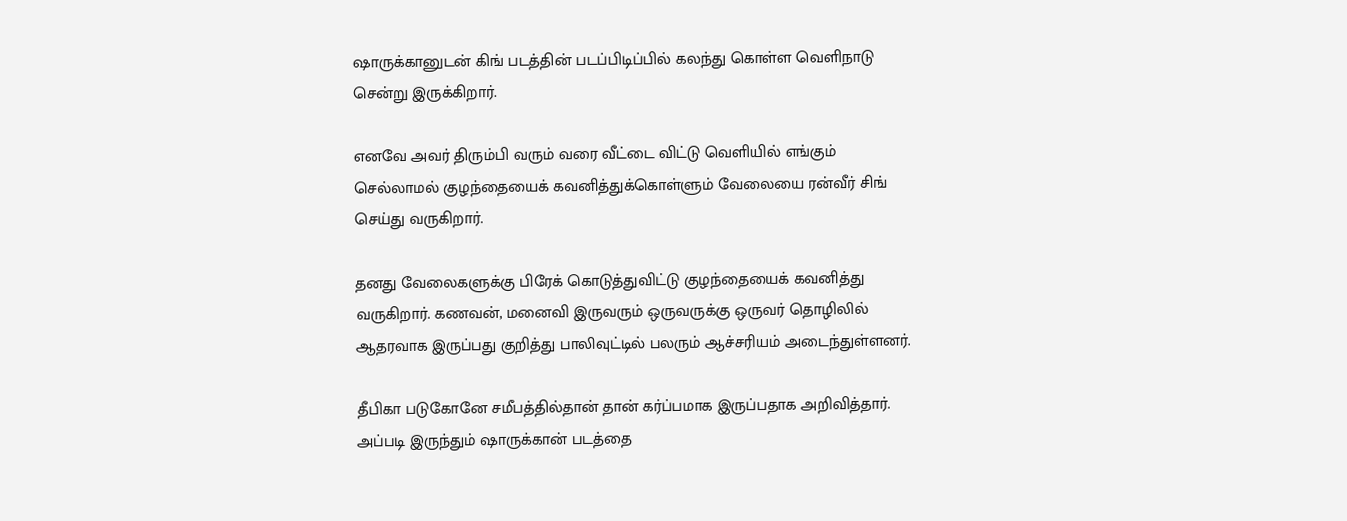ஷாருக்கானுடன் கிங் படத்தின் படப்பிடிப்பில் கலந்து கொள்ள வெளிநாடு சென்று இருக்கிறார்.

எனவே அவர் திரும்பி வரும் வரை வீட்டை விட்டு வெளியில் எங்கும் செல்லாமல் குழந்தையைக் கவனித்துக்கொள்ளும் வேலையை ரன்வீர் சிங் செய்து வருகிறார்.

தனது வேலைகளுக்கு பிரேக் கொடுத்துவிட்டு குழந்தையைக் கவனித்து வருகிறார். கணவன், மனைவி இருவரும் ஒருவருக்கு ஒருவர் தொழிலில் ஆதரவாக இருப்பது குறித்து பாலிவுட்டில் பலரும் ஆச்சரியம் அடைந்துள்ளனர்.

தீபிகா படுகோனே சமீபத்தில்தான் தான் கர்ப்பமாக இருப்பதாக அறிவித்தார். அப்படி இருந்தும் ஷாருக்கான் படத்தை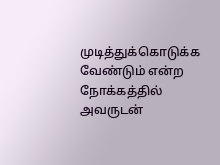முடித்துக்கொடுக்க வேண்டும் என்ற நோக்கத்தில் அவருடன்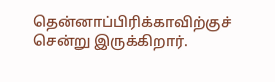தென்னாப்பிரிக்காவிற்குச் சென்று இருக்கிறார்.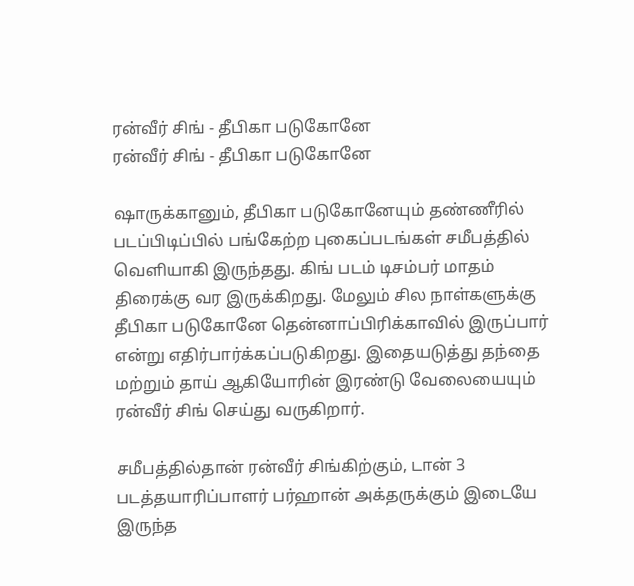ரன்வீர் சிங் - தீபிகா படுகோனே
ரன்வீர் சிங் - தீபிகா படுகோனே

ஷாருக்கானும், தீபிகா படுகோனேயும் தண்ணீரில் படப்பிடிப்பில் பங்கேற்ற புகைப்படங்கள் சமீபத்தில் வெளியாகி இருந்தது. கிங் படம் டிசம்பர் மாதம் திரைக்கு வர இருக்கிறது. மேலும் சில நாள்களுக்கு தீபிகா படுகோனே தென்னாப்பிரிக்காவில் இருப்பார் என்று எதிர்பார்க்கப்படுகிறது. இதையடுத்து தந்தை மற்றும் தாய் ஆகியோரின் இரண்டு வேலையையும் ரன்வீர் சிங் செய்து வருகிறார்.

சமீபத்தில்தான் ரன்வீர் சிங்கிற்கும், டான் 3 படத்தயாரிப்பாளர் பர்ஹான் அக்தருக்கும் இடையே இருந்த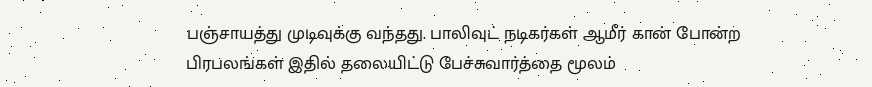பஞ்சாயத்து முடிவுக்கு வந்தது. பாலிவுட் நடிகர்கள் ஆமீர் கான் போன்ற பிரபலங்கள் இதில் தலையிட்டு பேச்சுவார்த்தை மூலம்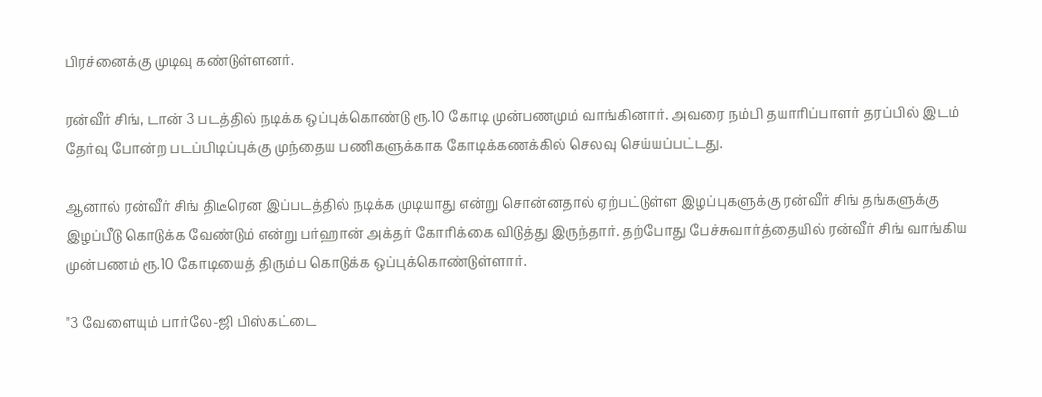பிரச்னைக்கு முடிவு கண்டுள்ளனர்.

ரன்வீர் சிங், டான் 3 படத்தில் நடிக்க ஒப்புக்கொண்டு ரூ.10 கோடி முன்பணமும் வாங்கினார். அவரை நம்பி தயாரிப்பாளர் தரப்பில் இடம் தேர்வு போன்ற படப்பிடிப்புக்கு முந்தைய பணிகளுக்காக கோடிக்கணக்கில் செலவு செய்யப்பட்டது.

ஆனால் ரன்வீர் சிங் திடீரென இப்படத்தில் நடிக்க முடியாது என்று சொன்னதால் ஏற்பட்டுள்ள இழப்புகளுக்கு ரன்வீர் சிங் தங்களுக்கு இழப்பீடு கொடுக்க வேண்டும் என்று பர்ஹான் அக்தர் கோரிக்கை விடுத்து இருந்தார். தற்போது பேச்சுவார்த்தையில் ரன்வீர் சிங் வாங்கிய முன்பணம் ரூ.10 கோடியைத் திரும்ப கொடுக்க ஒப்புக்கொண்டுள்ளார்.

"3 வேளையும் பார்லே-ஜி பிஸ்கட்டை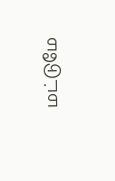மட்டுமே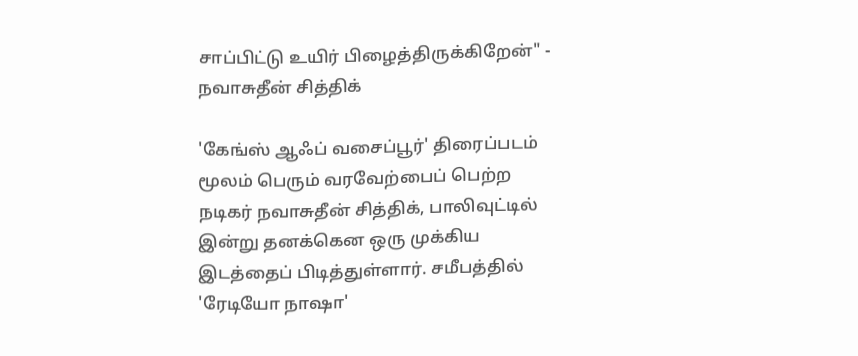சாப்பிட்டு உயிர் பிழைத்திருக்கிறேன்" - நவாசுதீன் சித்திக்

'கேங்ஸ் ஆஃப் வசைப்பூர்' திரைப்படம் மூலம் பெரும் வரவேற்பைப் பெற்ற நடிகர் நவாசுதீன் சித்திக், பாலிவுட்டில் இன்று தனக்கென ஒரு முக்கிய இடத்தைப் பிடித்துள்ளார். சமீபத்தில் 'ரேடியோ நாஷா'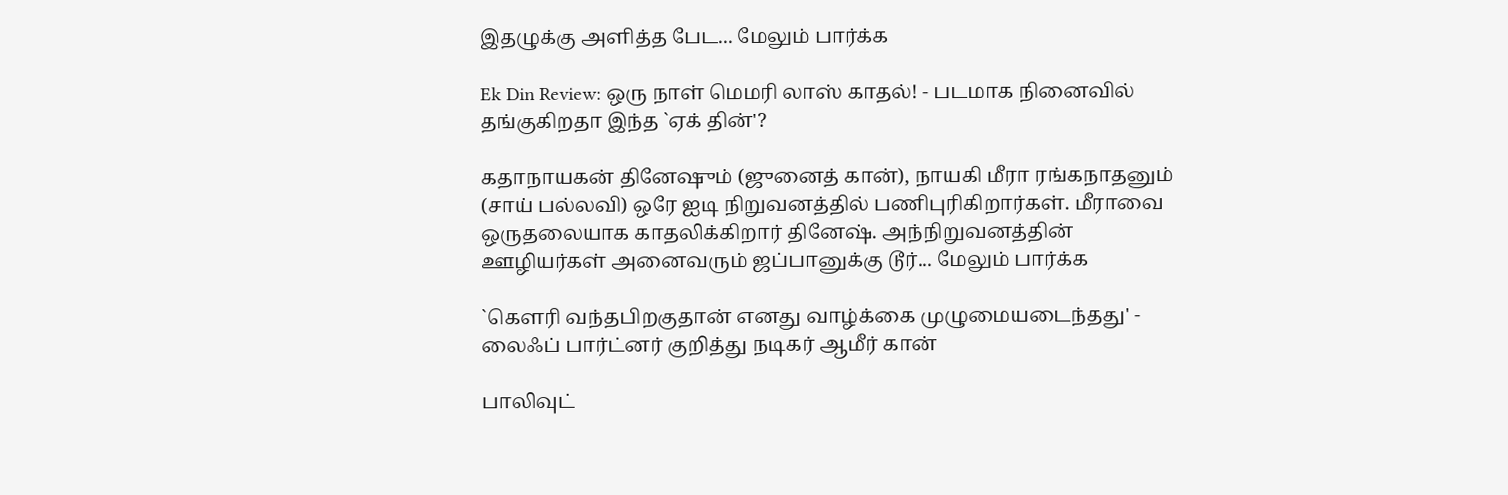இதழுக்கு அளித்த பேட... மேலும் பார்க்க

Ek Din Review: ஒரு நாள் மெமரி லாஸ் காதல்! - படமாக நினைவில் தங்குகிறதா இந்த `ஏக் தின்'?

கதாநாயகன் தினேஷும் (ஜுனைத் கான்), நாயகி மீரா ரங்கநாதனும் (சாய் பல்லவி) ஒரே ஐடி நிறுவனத்தில் பணிபுரிகிறார்கள். மீராவை ஒருதலையாக காதலிக்கிறார் தினேஷ். அந்நிறுவனத்தின் ஊழியர்கள் அனைவரும் ஜப்பானுக்கு டூர்... மேலும் பார்க்க

`கெளரி வந்தபிறகுதான் எனது வாழ்க்கை முழுமையடைந்தது' - லைஃப் பார்ட்னர் குறித்து நடிகர் ஆமீர் கான்

பாலிவுட்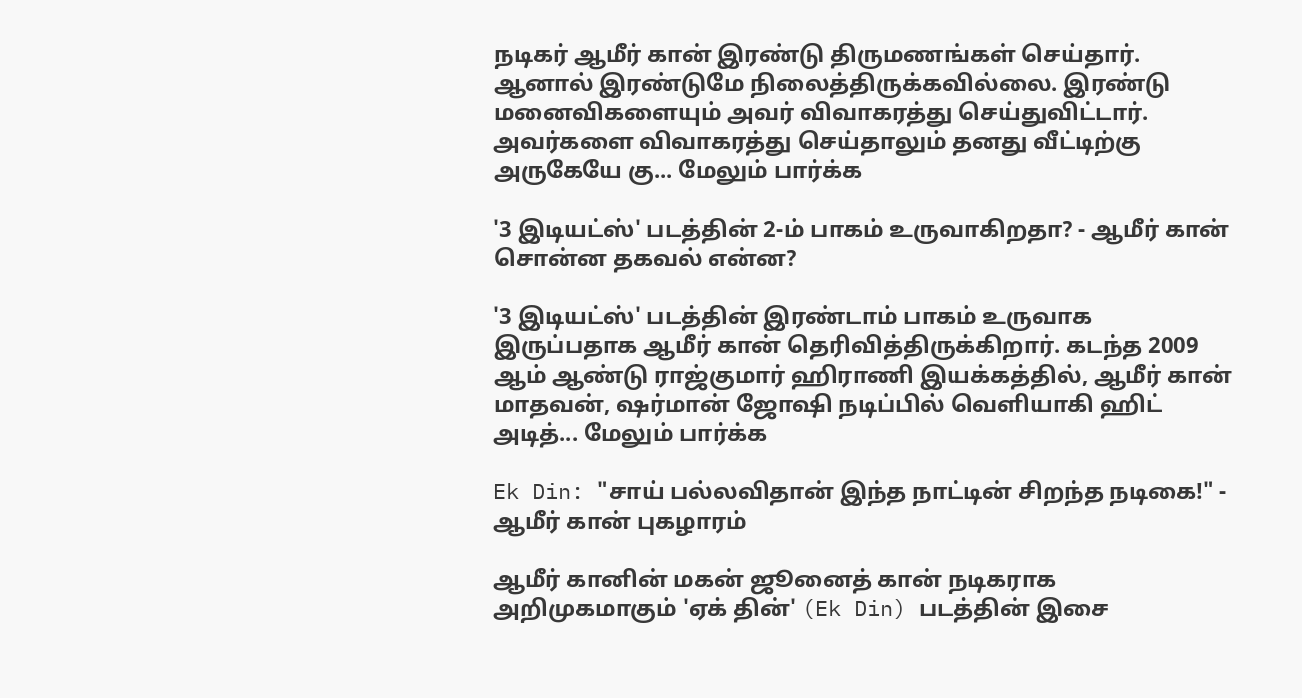நடிகர் ஆமீர் கான் இரண்டு திருமணங்கள் செய்தார். ஆனால் இரண்டுமே நிலைத்திருக்கவில்லை. இரண்டு மனைவிகளையும் அவர் விவாகரத்து செய்துவிட்டார். அவர்களை விவாகரத்து செய்தாலும் தனது வீட்டிற்கு அருகேயே கு... மேலும் பார்க்க

'3 இடியட்ஸ்' படத்தின் 2-ம் பாகம் உருவாகிறதா? - ஆமீர் கான் சொன்ன தகவல் என்ன?

'3 இடியட்ஸ்' படத்தின் இரண்டாம் பாகம் உருவாக இருப்பதாக ஆமீர் கான் தெரிவித்திருக்கிறார். கடந்த 2009 ஆம் ஆண்டு ராஜ்குமார் ஹிராணி இயக்கத்தில், ஆமீர் கான் மாதவன், ஷர்மான் ஜோஷி நடிப்பில் வெளியாகி ஹிட் அடித்... மேலும் பார்க்க

Ek Din: "சாய் பல்லவிதான் இந்த நாட்டின் சிறந்த நடிகை!" - ஆமீர் கான் புகழாரம்

ஆமீர் கானின் மகன் ஜூனைத் கான் நடிகராக அறிமுகமாகும் 'ஏக் தின்' (Ek Din) படத்தின் இசை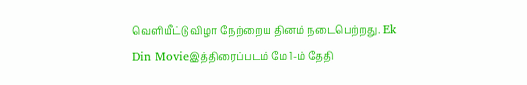வெளியீட்டு விழா நேற்றைய தினம் நடைபெற்றது. Ek Din Movieஇத்திரைப்படம் மே 1-ம் தேதி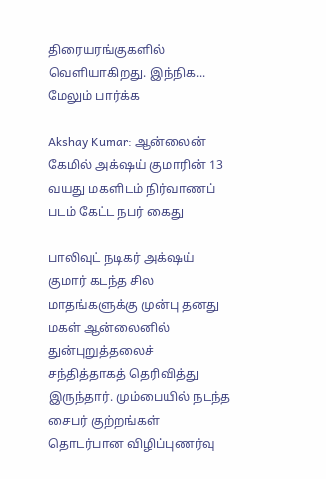திரையரங்குகளில் வெளியாகிறது. இந்நிக... மேலும் பார்க்க

Akshay Kumar: ஆன்லைன் கேமில் அக்‌ஷய் குமாரின் 13 வயது மகளிடம் நிர்வாணப் படம் கேட்ட நபர் கைது

பாலிவுட் நடிகர் அக்‌ஷய் குமார் கடந்த சில மாதங்களுக்கு முன்பு தனது மகள் ஆன்லைனில் துன்புறுத்தலைச் சந்தித்தாகத் தெரிவித்து இருந்தார். மும்பையில் நடந்த சைபர் குற்றங்கள் தொடர்பான விழிப்புணர்வு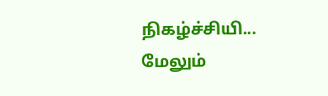நிகழ்ச்சியி... மேலும்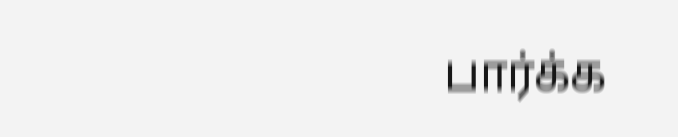பார்க்க